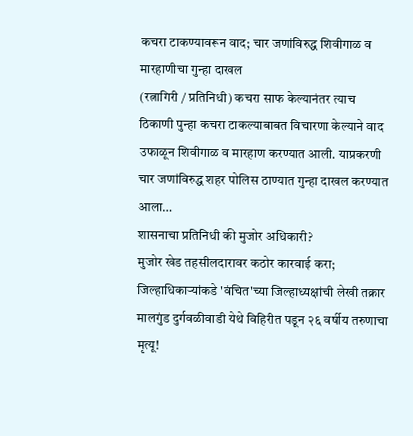कचरा टाकण्यावरून वाद; चार जणांविरुद्ध शिवीगाळ व मारहाणीचा गुन्हा दाखल
(रत्नागिरी / प्रतिनिधी) कचरा साफ केल्यानंतर त्याच ठिकाणी पुन्हा कचरा टाकल्याबाबत विचारणा केल्याने वाद उफाळून शिवीगाळ व मारहाण करण्यात आली. याप्रकरणी चार जणांविरुद्ध शहर पोलिस ठाण्यात गुन्हा दाखल करण्यात आला…
शासनाचा प्रतिनिधी की मुजोर अधिकारी?
मुजोर खेड तहसीलदारावर कठोर कारवाई करा; जिल्हाधिकाऱ्यांकडे 'वंचित'च्या जिल्हाध्यक्षांची लेखी तक्रार
मालगुंड दुर्गवळीवाडी येथे विहिरीत पडून २६ वर्षीय तरुणाचा मृत्यू!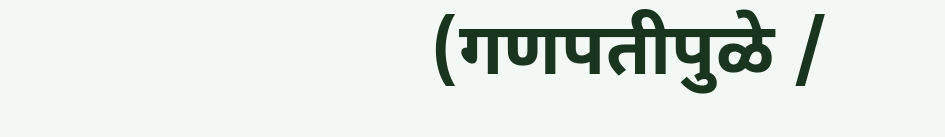(गणपतीपुळे /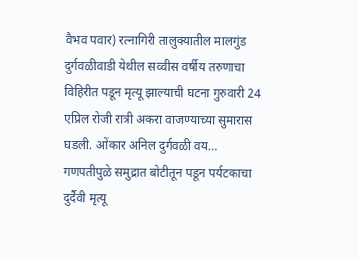वैभव पवार) रत्नागिरी तालुक्यातील मालगुंड दुर्गवळीवाडी येथील सव्वीस वर्षीय तरुणाचा विहिरीत पडून मृत्यू झाल्याची घटना गुरुवारी 24 एप्रिल रोजी रात्री अकरा वाजण्याच्या सुमारास घडली. ओंकार अनिल दुर्गवळी वय…
गणपतीपुळे समुद्रात बोटीतून पडून पर्यटकाचा दुर्दैवी मृत्यू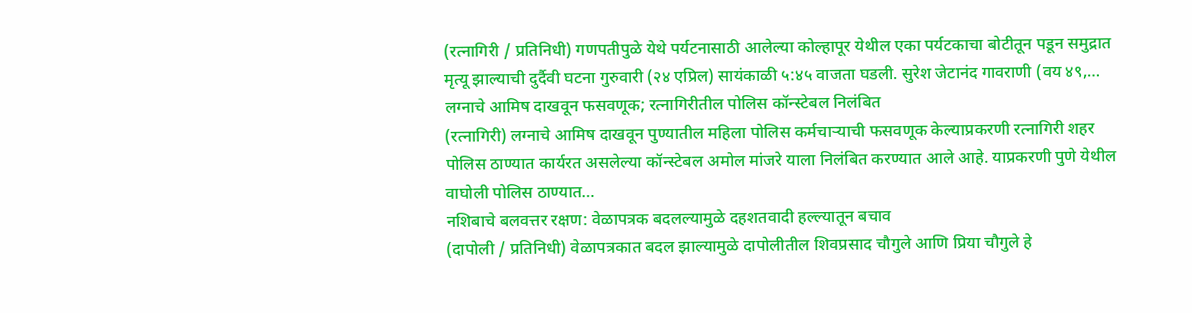(रत्नागिरी / प्रतिनिधी) गणपतीपुळे येथे पर्यटनासाठी आलेल्या कोल्हापूर येथील एका पर्यटकाचा बोटीतून पडून समुद्रात मृत्यू झाल्याची दुर्दैवी घटना गुरुवारी (२४ एप्रिल) सायंकाळी ५:४५ वाजता घडली. सुरेश जेटानंद गावराणी (वय ४९,…
लग्नाचे आमिष दाखवून फसवणूक; रत्नागिरीतील पोलिस कॉन्स्टेबल निलंबित
(रत्नागिरी) लग्नाचे आमिष दाखवून पुण्यातील महिला पोलिस कर्मचाऱ्याची फसवणूक केल्याप्रकरणी रत्नागिरी शहर पोलिस ठाण्यात कार्यरत असलेल्या कॉन्स्टेबल अमोल मांजरे याला निलंबित करण्यात आले आहे. याप्रकरणी पुणे येथील वाघोली पोलिस ठाण्यात…
नशिबाचे बलवत्तर रक्षण: वेळापत्रक बदलल्यामुळे दहशतवादी हल्ल्यातून बचाव
(दापोली / प्रतिनिधी) वेळापत्रकात बदल झाल्यामुळे दापोलीतील शिवप्रसाद चौगुले आणि प्रिया चौगुले हे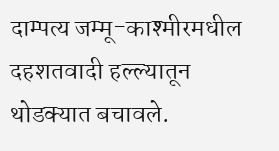दाम्पत्य जम्मू-काश्मीरमधील दहशतवादी हल्ल्यातून थोडक्यात बचावले.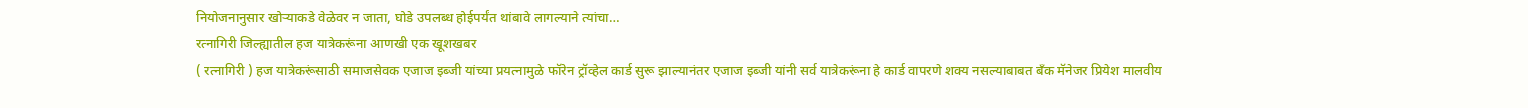नियोजनानुसार खोऱ्याकडे वेळेवर न जाता, घोडे उपलब्ध होईपर्यंत थांबावे लागल्याने त्यांचा…
रत्नागिरी जिल्ह्यातील हज यात्रेकरूंना आणखी एक खूशखबर
( रत्नागिरी ) हज यात्रेकरूंसाठी समाजसेवक एजाज इब्जी यांच्या प्रयत्नामुळे फॉरेन ट्रॉव्हेल कार्ड सुरू झाल्यानंतर एजाज इब्जी यांनी सर्व यात्रेकरूंना हे कार्ड वापरणे शक्य नसल्याबाबत बँक मॅनेजर प्रियेश मालवीय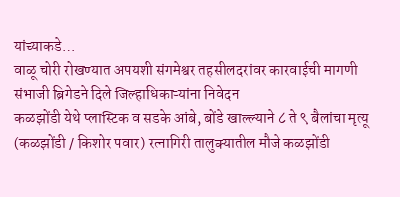यांच्याकडे…
वाळू चोरी रोखण्यात अपयशी संगमेश्वर तहसीलदरांवर कारवाईची मागणी
संभाजी ब्रिगेडने दिले जिल्हाधिकाऱ्यांना निवेदन
कळझोंडी येथे प्लास्टिक व सडके आंबे, बोंडे खाल्ल्याने ८ ते ९ बैलांचा मृत्यू
(कळझोंडी / किशोर पवार) रत्नागिरी तालुक्यातील मौजे कळझोंडी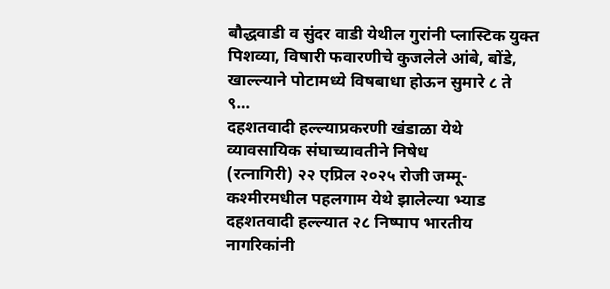बौद्धवाडी व सुंदर वाडी येथील गुरांनी प्लास्टिक युक्त पिशव्या, विषारी फवारणीचे कुजलेले आंबे, बोंडे, खाल्ल्याने पोटामध्ये विषबाधा होऊन सुमारे ८ ते ९…
दहशतवादी हल्ल्याप्रकरणी खंडाळा येथे व्यावसायिक संघाच्यावतीने निषेध
(रत्नागिरी) २२ एप्रिल २०२५ रोजी जम्मू-कश्मीरमधील पहलगाम येथे झालेल्या भ्याड दहशतवादी हल्ल्यात २८ निष्पाप भारतीय नागरिकांनी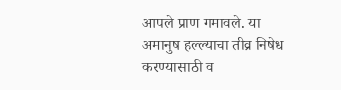आपले प्राण गमावले. या अमानुष हल्ल्याचा तीव्र निषेध करण्यासाठी व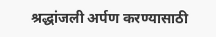श्रद्धांजली अर्पण करण्यासाठी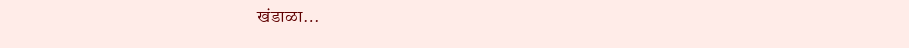खंडाळा…